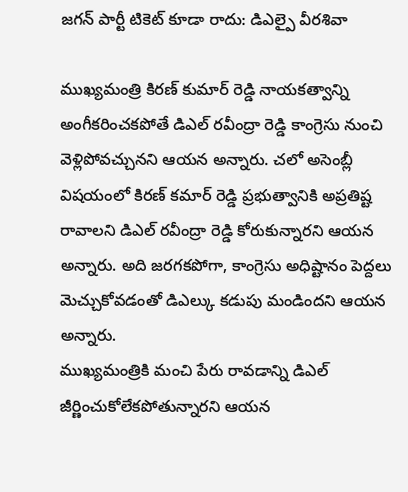జగన్ పార్టీ టికెట్ కూడా రాదు: డిఎల్పై వీరశివా

ముఖ్యమంత్రి కిరణ్ కుమార్ రెడ్డి నాయకత్వాన్ని అంగీకరించకపోతే డిఎల్ రవీంద్రా రెడ్డి కాంగ్రెసు నుంచి వెళ్లిపోవచ్చునని ఆయన అన్నారు. చలో అసెంబ్లీ విషయంలో కిరణ్ కమార్ రెడ్డి ప్రభుత్వానికి అప్రతిష్ట రావాలని డిఎల్ రవీంద్రా రెడ్డి కోరుకున్నారని ఆయన అన్నారు. అది జరగకపోగా, కాంగ్రెసు అధిష్టానం పెద్దలు మెచ్చుకోవడంతో డిఎల్కు కడుపు మండిందని ఆయన అన్నారు.
ముఖ్యమంత్రికి మంచి పేరు రావడాన్ని డిఎల్ జీర్ణించుకోలేకపోతున్నారని ఆయన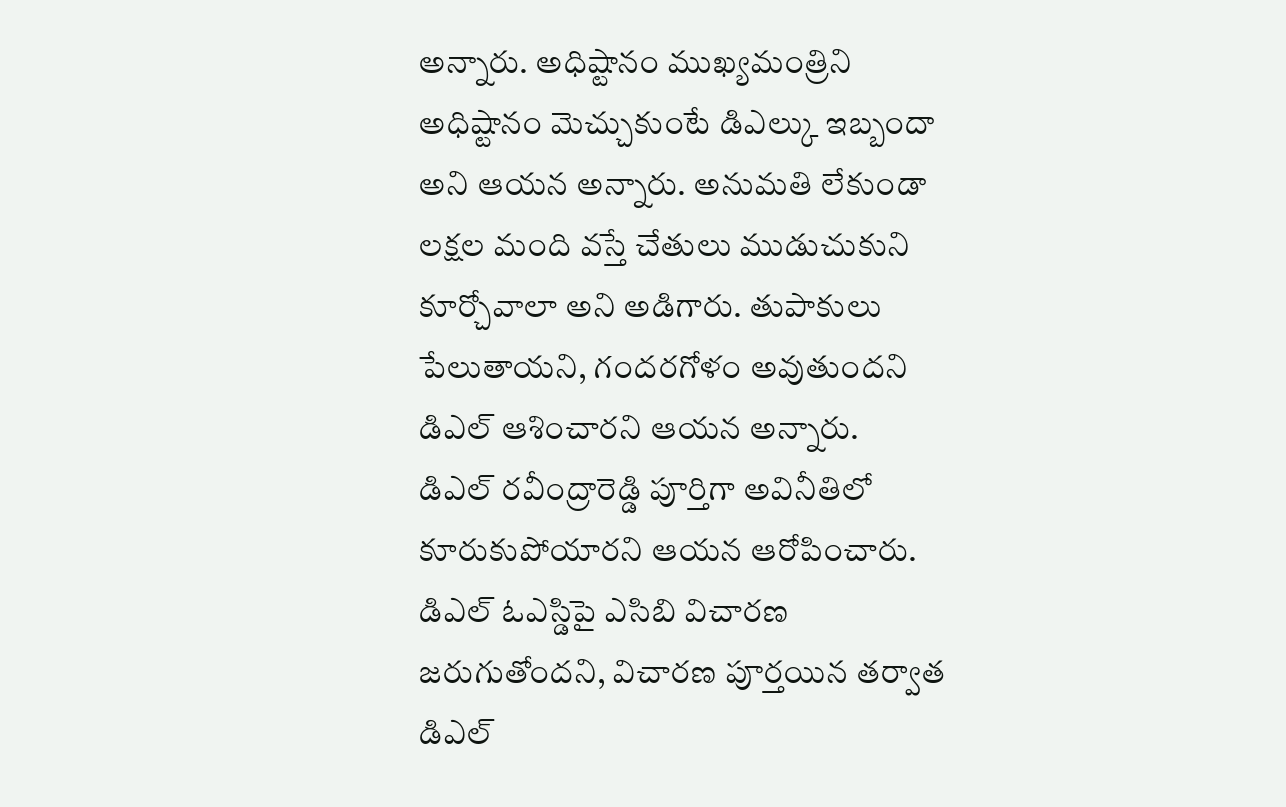అన్నారు. అధిష్టానం ముఖ్యమంత్రిని అధిష్టానం మెచ్చుకుంటే డిఎల్కు ఇబ్బందా అని ఆయన అన్నారు. అనుమతి లేకుండా లక్షల మంది వస్తే చేతులు ముడుచుకుని కూర్చోవాలా అని అడిగారు. తుపాకులు పేలుతాయని, గందరగోళం అవుతుందని డిఎల్ ఆశించారని ఆయన అన్నారు.
డిఎల్ రవీంద్రారెడ్డి పూర్తిగా అవినీతిలో కూరుకుపోయారని ఆయన ఆరోపించారు. డిఎల్ ఓఎస్డిపై ఎసిబి విచారణ జరుగుతోందని, విచారణ పూర్తయిన తర్వాత డిఎల్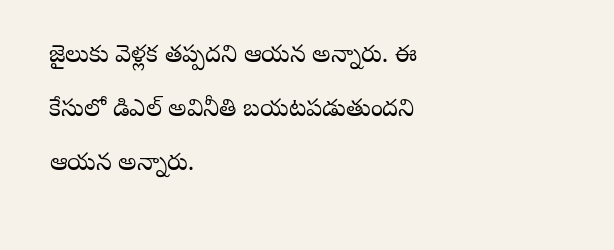జైలుకు వెళ్లక తప్పదని ఆయన అన్నారు. ఈ కేసులో డిఎల్ అవినీతి బయటపడుతుందని ఆయన అన్నారు.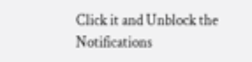Click it and Unblock the Notifications